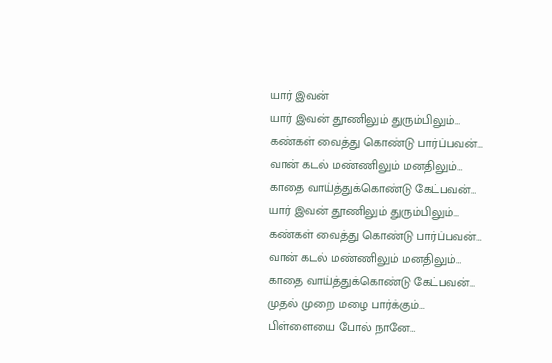யார் இவன்
யார் இவன் தூணிலும் துரும்பிலும்…
கண்கள் வைத்து கொண்டு பார்ப்பவன்…
வான் கடல் மண்ணிலும் மனதிலும்…
காதை வாய்த்துக்கொண்டு கேட்பவன்…
யார் இவன் தூணிலும் துரும்பிலும்…
கண்கள் வைத்து கொண்டு பார்ப்பவன்…
வான் கடல் மண்ணிலும் மனதிலும்…
காதை வாய்த்துக்கொண்டு கேட்பவன்…
முதல் முறை மழை பார்க்கும்…
பிள்ளையை போல் நானே…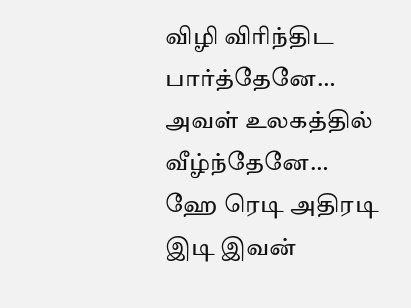விழி விரிந்திட பார்த்தேனே…
அவள் உலகத்தில் வீழ்ந்தேனே…
ஹே ரெடி அதிரடி இடி இவன்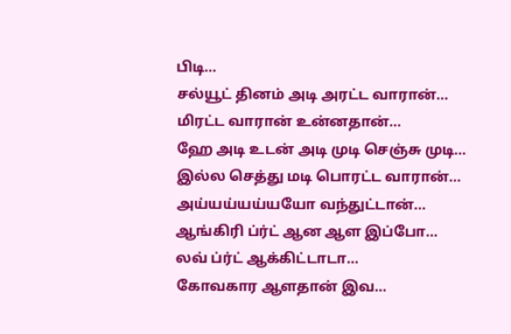பிடி…
சல்யூட் தினம் அடி அரட்ட வாரான்…
மிரட்ட வாரான் உன்னதான்…
ஹே அடி உடன் அடி முடி செஞ்சு முடி…
இல்ல செத்து மடி பொரட்ட வாரான்…
அய்யய்யய்யயோ வந்துட்டான்…
ஆங்கிரி ப்ர்ட் ஆன ஆள இப்போ…
லவ் ப்ர்ட் ஆக்கிட்டாடா…
கோவகார ஆளதான் இவ…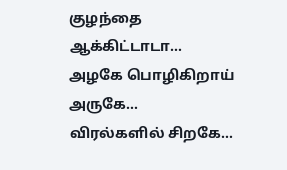குழந்தை ஆக்கிட்டாடா…
அழகே பொழிகிறாய் அருகே…
விரல்களில் சிறகே…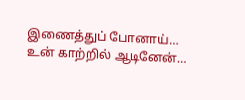இணைத்துப் போனாய்…
உன் காற்றில் ஆடினேன்…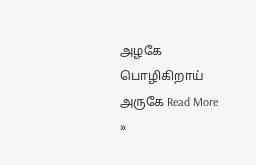அழகே பொழிகிறாய் அருகே Read More »